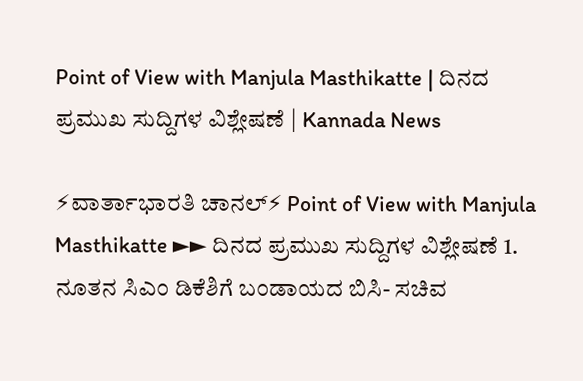Point of View with Manjula Masthikatte | ದಿನದ ಪ್ರಮುಖ ಸುದ್ದಿಗಳ ವಿಶ್ಲೇಷಣೆ | Kannada News

⚡ವಾರ್ತಾಭಾರತಿ ಚಾನಲ್⚡ Point of View with Manjula Masthikatte ►► ದಿನದ ಪ್ರಮುಖ ಸುದ್ದಿಗಳ ವಿಶ್ಲೇಷಣೆ 1. ನೂತನ ಸಿಎಂ ಡಿಕೆಶಿಗೆ ಬಂಡಾಯದ ಬಿಸಿ- ಸಚಿವ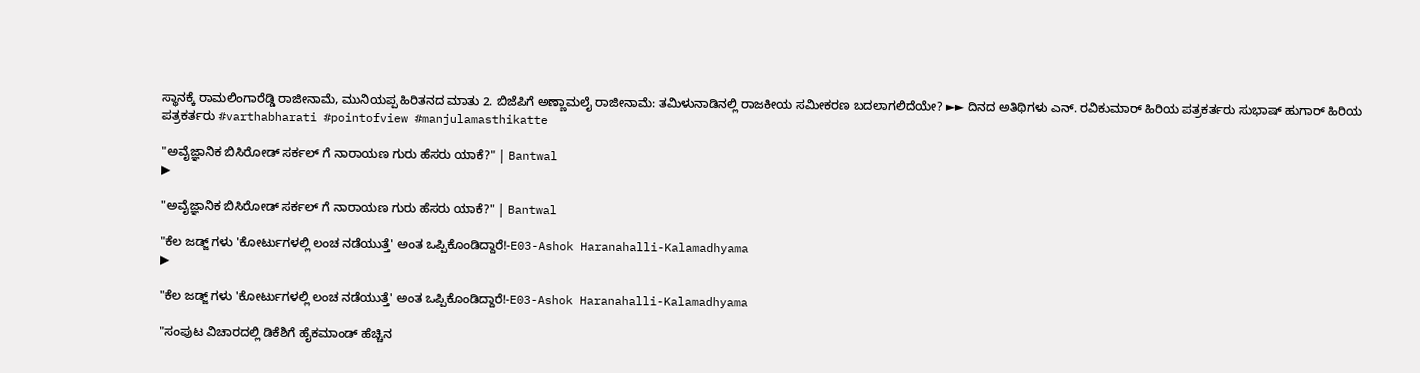ಸ್ಥಾನಕ್ಕೆ ರಾಮಲಿಂಗಾರೆಡ್ಡಿ ರಾಜೀನಾಮೆ, ಮುನಿಯಪ್ಪ ಹಿರಿತನದ ಮಾತು 2. ಬಿಜೆಪಿಗೆ ಅಣ್ಣಾಮಲೈ ರಾಜೀನಾಮೆ: ತಮಿಳುನಾಡಿನಲ್ಲಿ ರಾಜಕೀಯ ಸಮೀಕರಣ ಬದಲಾಗಲಿದೆಯೇ? ►► ದಿನದ ಅತಿಥಿಗಳು ಎನ್‌. ರವಿಕುಮಾರ್ ಹಿರಿಯ ಪತ್ರಕರ್ತರು ಸುಭಾಷ್ ಹುಗಾರ್ ಹಿರಿಯ ಪತ್ರಕರ್ತರು #varthabharati #pointofview #manjulamasthikatte

"ಅವೈಜ್ಞಾನಿಕ ಬಿಸಿರೋಡ್ ಸರ್ಕಲ್ ಗೆ ನಾರಾಯಣ ಗುರು ಹೆಸರು ಯಾಕೆ?" | Bantwal
▶

"ಅವೈಜ್ಞಾನಿಕ ಬಿಸಿರೋಡ್ ಸರ್ಕಲ್ ಗೆ ನಾರಾಯಣ ಗುರು ಹೆಸರು ಯಾಕೆ?" | Bantwal

"ಕೆಲ ಜಡ್ಜ್ ಗಳು 'ಕೋರ್ಟುಗಳಲ್ಲಿ ಲಂಚ ನಡೆಯುತ್ತೆ' ಅಂತ ಒಪ್ಪಿಕೊಂಡಿದ್ದಾರೆ!-E03-Ashok Haranahalli-Kalamadhyama
▶

"ಕೆಲ ಜಡ್ಜ್ ಗಳು 'ಕೋರ್ಟುಗಳಲ್ಲಿ ಲಂಚ ನಡೆಯುತ್ತೆ' ಅಂತ ಒಪ್ಪಿಕೊಂಡಿದ್ದಾರೆ!-E03-Ashok Haranahalli-Kalamadhyama

"ಸಂಪುಟ ವಿಚಾರದಲ್ಲಿ ಡಿಕೆಶಿಗೆ ಹೈಕಮಾಂಡ್ ಹೆಚ್ಚಿನ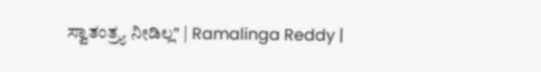ಸ್ವಾತಂತ್ರ್ಯ ನೀಡಿಲ್ಲ" | Ramalinga Reddy |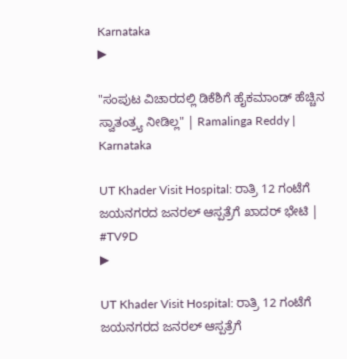Karnataka
▶

"ಸಂಪುಟ ವಿಚಾರದಲ್ಲಿ ಡಿಕೆಶಿಗೆ ಹೈಕಮಾಂಡ್ ಹೆಚ್ಚಿನ ಸ್ವಾತಂತ್ರ್ಯ ನೀಡಿಲ್ಲ" | Ramalinga Reddy | Karnataka

UT Khader Visit Hospital: ರಾತ್ರಿ 12 ಗಂಟೆಗೆ ಜಯನಗರದ ಜನರಲ್ ಆಸ್ಪತ್ರೆಗೆ ಖಾದರ್ ಭೇಟಿ | #TV9D
▶

UT Khader Visit Hospital: ರಾತ್ರಿ 12 ಗಂಟೆಗೆ ಜಯನಗರದ ಜನರಲ್ ಆಸ್ಪತ್ರೆಗೆ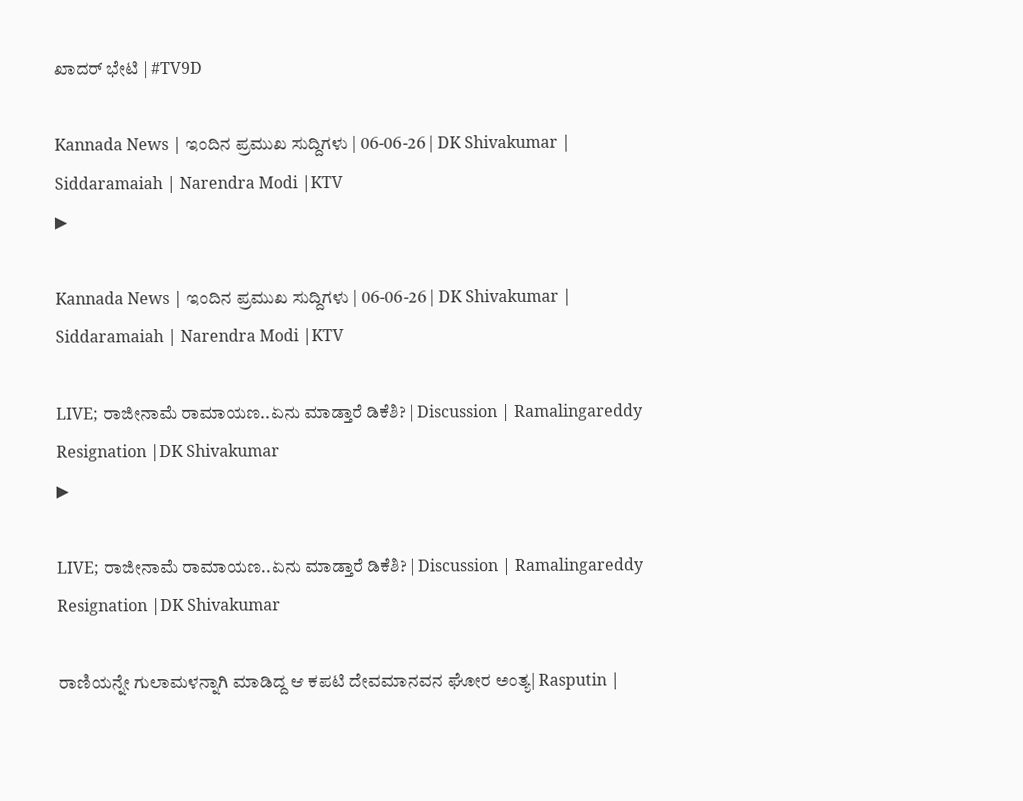ಖಾದರ್ ಭೇಟಿ | #TV9D

Kannada News | ಇಂದಿನ ಪ್ರಮುಖ ಸುದ್ದಿಗಳು | 06-06-26 | DK Shivakumar | Siddaramaiah | Narendra Modi |KTV
▶

Kannada News | ಇಂದಿನ ಪ್ರಮುಖ ಸುದ್ದಿಗಳು | 06-06-26 | DK Shivakumar | Siddaramaiah | Narendra Modi |KTV

LIVE; ರಾಜೀನಾಮೆ ರಾಮಾಯಣ..ಏನು ಮಾಡ್ತಾರೆ ಡಿಕೆಶಿ? | Discussion | Ramalingareddy Resignation |DK Shivakumar
▶

LIVE; ರಾಜೀನಾಮೆ ರಾಮಾಯಣ..ಏನು ಮಾಡ್ತಾರೆ ಡಿಕೆಶಿ? | Discussion | Ramalingareddy Resignation |DK Shivakumar

ರಾಣಿಯನ್ನೇ ಗುಲಾಮಳನ್ನಾಗಿ ಮಾಡಿದ್ದ ಆ ಕಪಟಿ ದೇವಮಾನವನ ಘೋರ ಅಂತ್ಯ| Rasputin |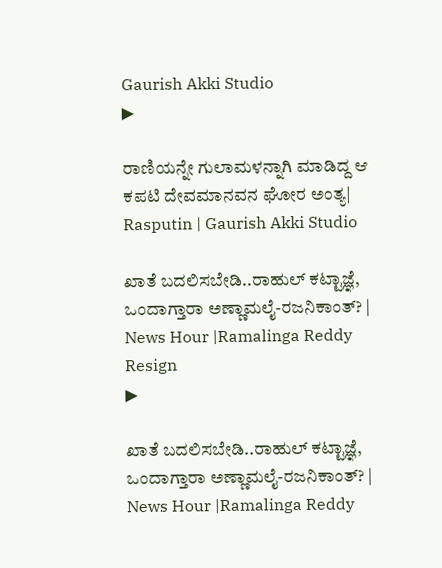Gaurish Akki Studio
▶

ರಾಣಿಯನ್ನೇ ಗುಲಾಮಳನ್ನಾಗಿ ಮಾಡಿದ್ದ ಆ ಕಪಟಿ ದೇವಮಾನವನ ಘೋರ ಅಂತ್ಯ| Rasputin | Gaurish Akki Studio

ಖಾತೆ ಬದಲಿಸಬೇಡಿ..ರಾಹುಲ್ ಕಟ್ಟಾಜ್ಞೆ, ಒಂದಾಗ್ತಾರಾ ಅಣ್ಣಾಮಲೈ-ರಜನಿಕಾಂತ್? | News Hour |Ramalinga Reddy Resign
▶

ಖಾತೆ ಬದಲಿಸಬೇಡಿ..ರಾಹುಲ್ ಕಟ್ಟಾಜ್ಞೆ, ಒಂದಾಗ್ತಾರಾ ಅಣ್ಣಾಮಲೈ-ರಜನಿಕಾಂತ್? | News Hour |Ramalinga Reddy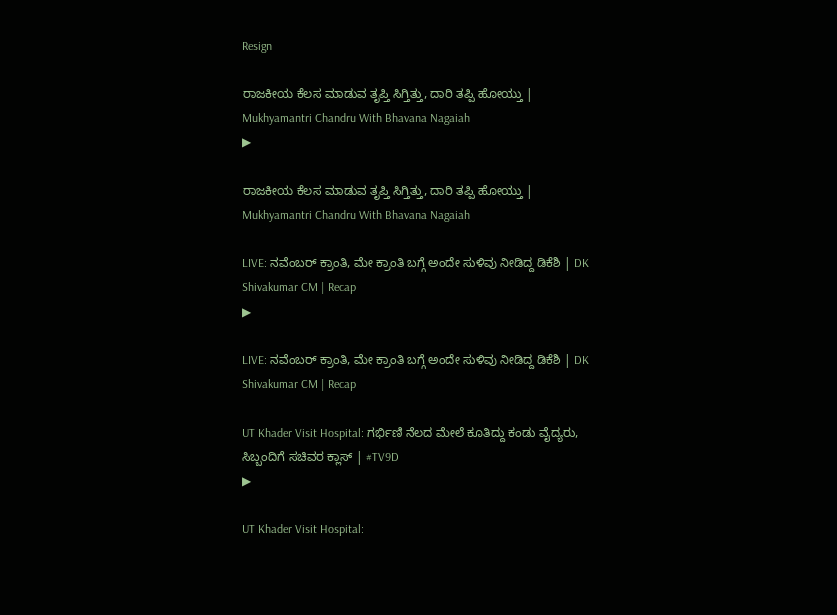Resign

ರಾಜಕೀಯ ಕೆಲಸ ಮಾಡುವ ತೃಪ್ತಿ ಸಿಗ್ತಿತ್ತು, ದಾರಿ ತಪ್ಪಿ ಹೋಯ್ತು | Mukhyamantri Chandru With Bhavana Nagaiah
▶

ರಾಜಕೀಯ ಕೆಲಸ ಮಾಡುವ ತೃಪ್ತಿ ಸಿಗ್ತಿತ್ತು, ದಾರಿ ತಪ್ಪಿ ಹೋಯ್ತು | Mukhyamantri Chandru With Bhavana Nagaiah

LIVE: ನವೆಂಬರ್‌ ಕ್ರಾಂತಿ, ಮೇ ಕ್ರಾಂತಿ ಬಗ್ಗೆ ಅಂದೇ ಸುಳಿವು ನೀಡಿದ್ದ ಡಿಕೆಶಿ | DK Shivakumar CM | Recap
▶

LIVE: ನವೆಂಬರ್‌ ಕ್ರಾಂತಿ, ಮೇ ಕ್ರಾಂತಿ ಬಗ್ಗೆ ಅಂದೇ ಸುಳಿವು ನೀಡಿದ್ದ ಡಿಕೆಶಿ | DK Shivakumar CM | Recap

UT Khader Visit Hospital: ಗರ್ಭಿಣಿ ನೆಲದ ಮೇಲೆ ಕೂತಿದ್ದು ಕಂಡು ವೈದ್ಯರು, ಸಿಬ್ಬಂದಿಗೆ ಸಚಿವರ ಕ್ಲಾಸ್ | #TV9D
▶

UT Khader Visit Hospital: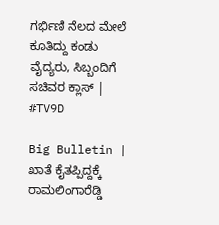ಗರ್ಭಿಣಿ ನೆಲದ ಮೇಲೆ ಕೂತಿದ್ದು ಕಂಡು ವೈದ್ಯರು, ಸಿಬ್ಬಂದಿಗೆ ಸಚಿವರ ಕ್ಲಾಸ್ | #TV9D

Big Bulletin | ಖಾತೆ ಕೈತಪ್ಪಿದ್ದಕ್ಕೆ ರಾಮಲಿಂಗಾರೆಡ್ಡಿ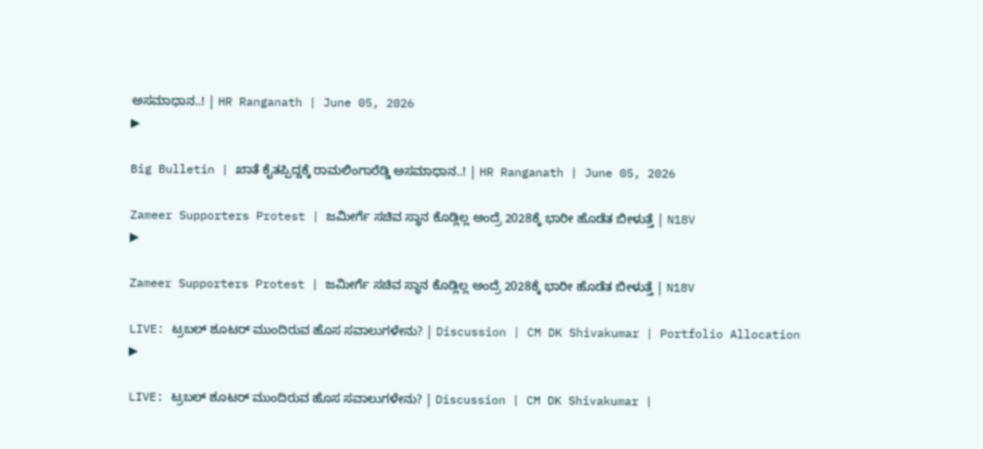ಅಸಮಾಧಾನ..! | HR Ranganath | June 05, 2026
▶

Big Bulletin | ಖಾತೆ ಕೈತಪ್ಪಿದ್ದಕ್ಕೆ ರಾಮಲಿಂಗಾರೆಡ್ಡಿ ಅಸಮಾಧಾನ..! | HR Ranganath | June 05, 2026

Zameer Supporters Protest | ಜಮೀರ್ಗೆ ಸಚಿವ ಸ್ಥಾನ ಕೊಡ್ಲಿಲ್ಲ ಅಂದ್ರೆ 2028ಕ್ಕೆ ಭಾರೀ ಹೊಡೆತ ಬೀಳುತ್ತೆ | N18V
▶

Zameer Supporters Protest | ಜಮೀರ್ಗೆ ಸಚಿವ ಸ್ಥಾನ ಕೊಡ್ಲಿಲ್ಲ ಅಂದ್ರೆ 2028ಕ್ಕೆ ಭಾರೀ ಹೊಡೆತ ಬೀಳುತ್ತೆ | N18V

LIVE: ಟ್ರಬಲ್ ಶೂಟರ್ ಮುಂದಿರುವ ಹೊಸ ಸವಾಲುಗಳೇನು? | Discussion | CM DK Shivakumar | Portfolio Allocation
▶

LIVE: ಟ್ರಬಲ್ ಶೂಟರ್ ಮುಂದಿರುವ ಹೊಸ ಸವಾಲುಗಳೇನು? | Discussion | CM DK Shivakumar |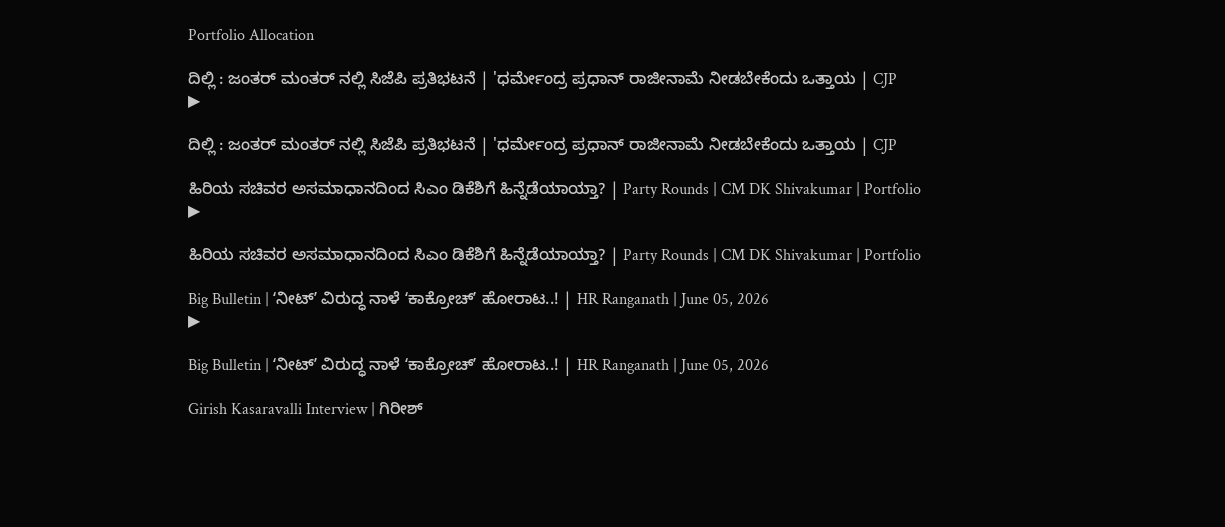Portfolio Allocation

ದಿಲ್ಲಿ : ಜಂತರ್ ಮಂತರ್ ನಲ್ಲಿ ಸಿಜೆಪಿ ಪ್ರತಿಭಟನೆ | 'ಧರ್ಮೇಂದ್ರ ಪ್ರಧಾನ್ ರಾಜೀನಾಮೆ ನೀಡಬೇಕೆಂದು ಒತ್ತಾಯ | CJP
▶

ದಿಲ್ಲಿ : ಜಂತರ್ ಮಂತರ್ ನಲ್ಲಿ ಸಿಜೆಪಿ ಪ್ರತಿಭಟನೆ | 'ಧರ್ಮೇಂದ್ರ ಪ್ರಧಾನ್ ರಾಜೀನಾಮೆ ನೀಡಬೇಕೆಂದು ಒತ್ತಾಯ | CJP

ಹಿರಿಯ ಸಚಿವರ ಅಸಮಾಧಾನದಿಂದ ಸಿಎಂ ಡಿಕೆಶಿಗೆ ಹಿನ್ನೆಡೆಯಾಯ್ತಾ? | Party Rounds | CM DK Shivakumar | Portfolio
▶

ಹಿರಿಯ ಸಚಿವರ ಅಸಮಾಧಾನದಿಂದ ಸಿಎಂ ಡಿಕೆಶಿಗೆ ಹಿನ್ನೆಡೆಯಾಯ್ತಾ? | Party Rounds | CM DK Shivakumar | Portfolio

Big Bulletin | ʻನೀಟ್‌ʼ ವಿರುದ್ಧ ನಾಳೆ ʻಕಾಕ್ರೋಚ್‌ʼ ಹೋರಾಟ..! | HR Ranganath | June 05, 2026
▶

Big Bulletin | ʻನೀಟ್‌ʼ ವಿರುದ್ಧ ನಾಳೆ ʻಕಾಕ್ರೋಚ್‌ʼ ಹೋರಾಟ..! | HR Ranganath | June 05, 2026

Girish Kasaravalli Interview | ಗಿರೀಶ್‌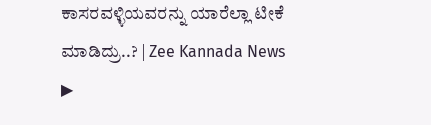ಕಾಸರವಳ್ಳಿಯವರನ್ನು ಯಾರೆಲ್ಲಾ ಟೀಕೆ ಮಾಡಿದ್ರು..? | Zee Kannada News
▶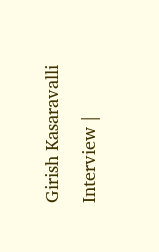Girish Kasaravalli Interview |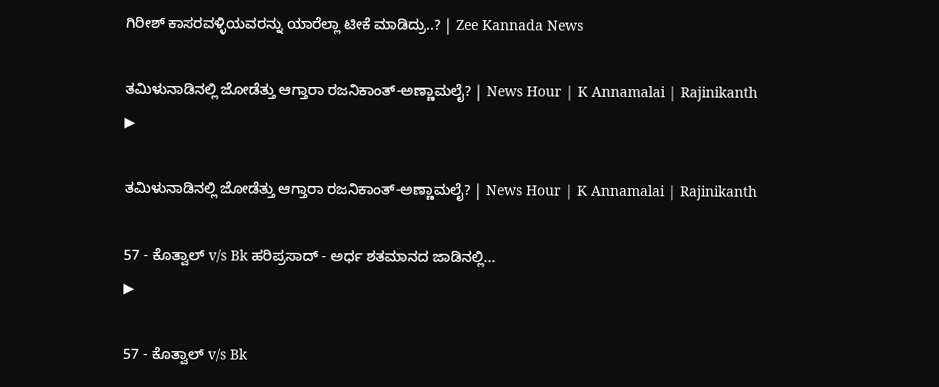ಗಿರೀಶ್‌ ಕಾಸರವಳ್ಳಿಯವರನ್ನು ಯಾರೆಲ್ಲಾ ಟೀಕೆ ಮಾಡಿದ್ರು..? | Zee Kannada News

ತಮಿಳುನಾಡಿನಲ್ಲಿ ಜೋಡೆತ್ತು ಆಗ್ತಾರಾ ರಜನಿಕಾಂತ್-ಅಣ್ಣಾಮಲೈ? | News Hour | K Annamalai | Rajinikanth
▶

ತಮಿಳುನಾಡಿನಲ್ಲಿ ಜೋಡೆತ್ತು ಆಗ್ತಾರಾ ರಜನಿಕಾಂತ್-ಅಣ್ಣಾಮಲೈ? | News Hour | K Annamalai | Rajinikanth

57 - ಕೊತ್ವಾಲ್ v/s Bk ಹರಿಪ್ರಸಾದ್ - ಅರ್ಧ ಶತಮಾನದ ಜಾಡಿನಲ್ಲಿ...
▶

57 - ಕೊತ್ವಾಲ್ v/s Bk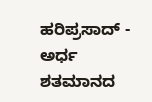ಹರಿಪ್ರಸಾದ್ - ಅರ್ಧ ಶತಮಾನದ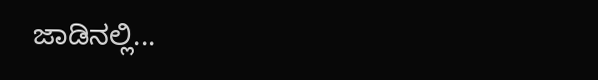ಜಾಡಿನಲ್ಲಿ...